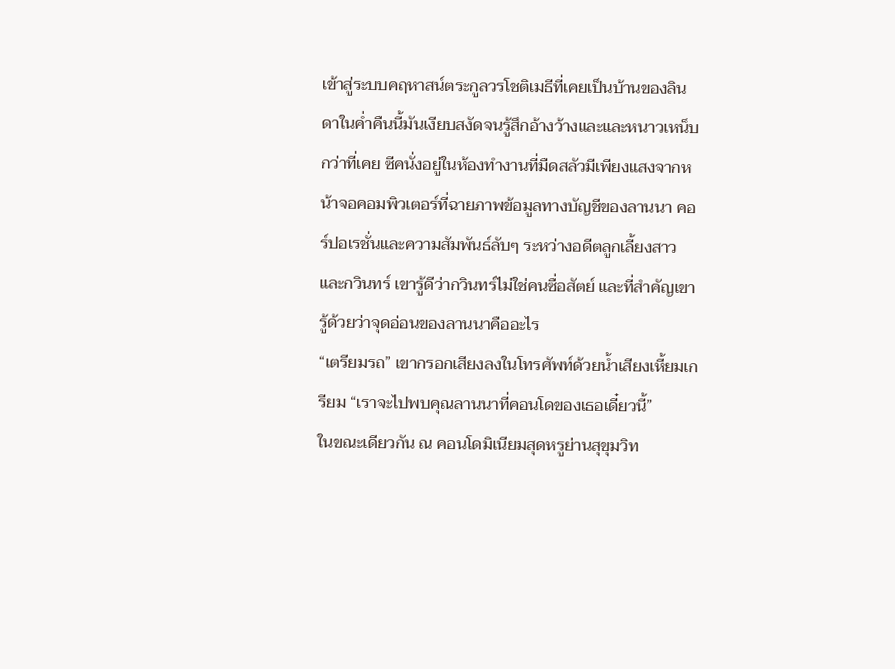เข้าสู่ระบบคฤหาสน์ตระกูลวรโชติเมธีที่เคยเป็นบ้านของลินดาในค่ำคืนนี้มันเงียบสงัดจนรู้สึกอ้างว้างและและหนาวเหน็บกว่าที่เคย ซีคนั่งอยู่ในห้องทำงานที่มืดสลัวมีเพียงแสงจากหน้าจอคอมพิวเตอร์ที่ฉายภาพข้อมูลทางบัญชีของลานนา คอร์ปอเรชั่นและความสัมพันธ์ลับๆ ระหว่างอดีตลูกเลี้ยงสาวและกวินทร์ เขารู้ดีว่ากวินทร์ไม่ใช่คนซื่อสัตย์ และที่สำคัญเขารู้ด้วยว่าจุดอ่อนของลานนาคืออะไร
“เตรียมรถ” เขากรอกเสียงลงในโทรศัพท์ด้วยน้ำเสียงเหี้ยมเกรียม “เราจะไปพบคุณลานนาที่คอนโดของเธอเดี๋ยวนี้”
ในขณะเดียวกัน ณ คอนโดมิเนียมสุดหรูย่านสุขุมวิท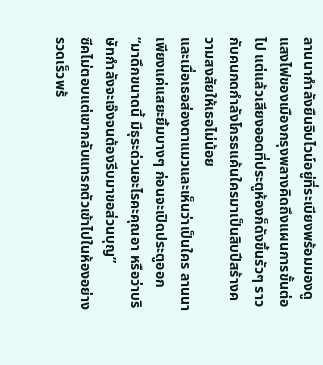ลานนากำลังยืนจิบไวน์อยู่ที่ระเบียงพร้อมมองดูแสงไฟของเมืองกรุงพลางคิดถึงแผนการขั้นต่อไป แต่แล้วเสียงออดที่ประตูห้องก็ดังขึ้นรัวๆ ราวกับคนกดกำลังโกรธแค้นใครมาเป็นสิบปีสร้างความสงสัยให้เธอไม่น้อย
และเมื่อเธอส่องตาแมวและเห็นว่าเป็นใคร ลานนาเพียงแค่แสยะยิ้มบางๆ ก่อนจะเปิดประตูออก
“มาดึกขนาดนี้ มีธุระด่วนอะไรคะคุณอา หรือว่าบริษัทกำลังจะเจ๊งจนต้องรีบมาขอส่วนบุญ”
ซีคไม่ตอบแต่เขากลับแทรกตัวเข้าไปในห้องอย่างรวดเร็วพร้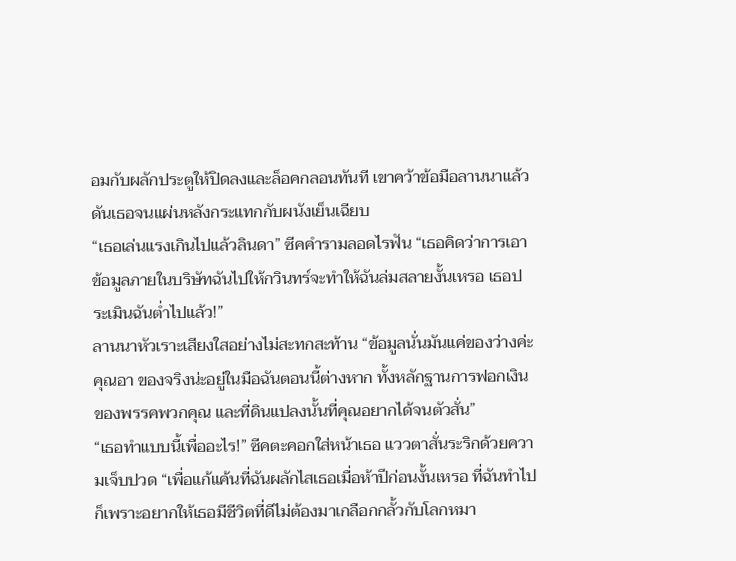อมกับผลักประตูให้ปิดลงและล็อคกลอนทันที เขาคว้าข้อมือลานนาแล้วดันเธอจนแผ่นหลังกระแทกกับผนังเย็นเฉียบ
“เธอเล่นแรงเกินไปแล้วลินดา” ซีคคำรามลอดไรฟัน “เธอคิดว่าการเอาข้อมูลภายในบริษัทฉันไปให้กวินทร์จะทำให้ฉันล่มสลายงั้นเหรอ เธอประเมินฉันต่ำไปแล้ว!”
ลานนาหัวเราะเสียงใสอย่างไม่สะทกสะท้าน “ข้อมูลนั่นมันแค่ของว่างค่ะคุณอา ของจริงน่ะอยู่ในมือฉันตอนนี้ต่างหาก ทั้งหลักฐานการฟอกเงินของพรรคพวกคุณ และที่ดินแปลงนั้นที่คุณอยากได้จนตัวสั่น”
“เธอทำแบบนี้เพื่ออะไร!” ซีคตะคอกใส่หน้าเธอ แววตาสั่นระริกด้วยความเจ็บปวด “เพื่อแก้แค้นที่ฉันผลักไสเธอเมื่อห้าปีก่อนงั้นเหรอ ที่ฉันทำไปก็เพราะอยากให้เธอมีชีวิตที่ดีไม่ต้องมาเกลือกกลั้วกับโลกหมา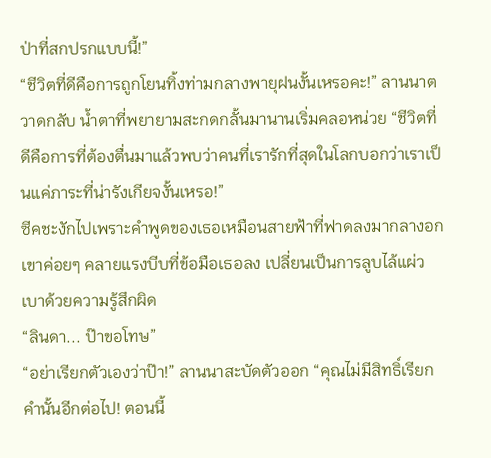ป่าที่สกปรกแบบนี้!”
“ชีวิตที่ดีคือการถูกโยนทิ้งท่ามกลางพายุฝนงั้นเหรอคะ!” ลานนาตวาดกลับ น้ำตาที่พยายามสะกดกลั้นมานานเริ่มคลอหน่วย “ชีวิตที่ดีคือการที่ต้องตื่นมาแล้วพบว่าคนที่เรารักที่สุดในโลกบอกว่าเราเป็นแค่ภาระที่น่ารังเกียจงั้นเหรอ!”
ซีคชะงักไปเพราะคำพูดของเธอเหมือนสายฟ้าที่ฟาดลงมากลางอก เขาค่อยๆ คลายแรงบีบที่ข้อมือเธอลง เปลี่ยนเป็นการลูบไล้แผ่วเบาด้วยความรู้สึกผิด
“ลินดา... ป๊าขอโทษ”
“อย่าเรียกตัวเองว่าป๊า!” ลานนาสะบัดตัวออก “คุณไม่มีสิทธิ์เรียกคำนั้นอีกต่อไป! ตอนนี้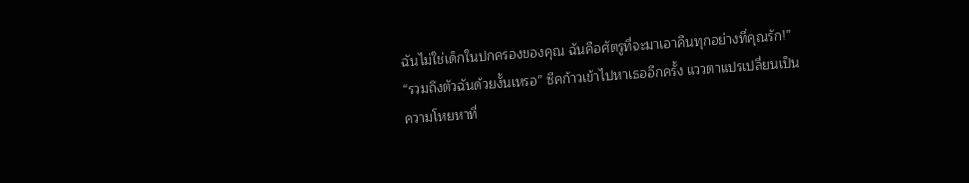ฉันไม่ใช่เด็กในปกครองของคุณ ฉันคือศัตรูที่จะมาเอาคืนทุกอย่างที่คุณรัก!”
“รวมถึงตัวฉันด้วยงั้นเหรอ” ซีคก้าวเข้าไปหาเธออีกครั้ง แววตาแปรเปลี่ยนเป็นความโหยหาที่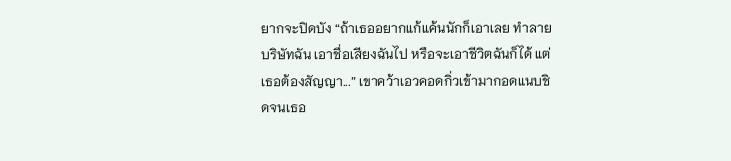ยากจะปิดบัง “ถ้าเธออยากแก้แค้นนักก็เอาเลย ทำลายบริษัทฉัน เอาชื่อเสียงฉันไป หรือจะเอาชีวิตฉันก็ได้ แต่เธอต้องสัญญา...” เขาคว้าเอวคอดกิ่วเข้ามากอดแนบชิดจนเธอ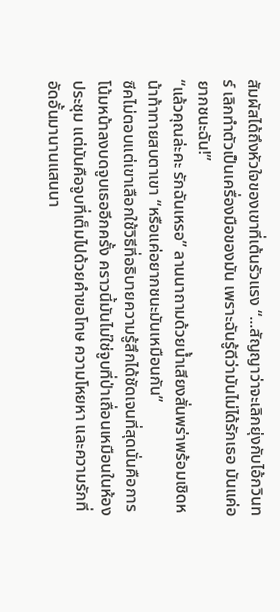สัมผัสได้ถึงหัวใจของเขาที่เต้นรัวแรง “...สัญญาว่าจะเลิกยุ่งกับไอ้กวินทร์ เลิกทำตัวเป็นเครื่องมือของมัน เพราะฉันรู้ดีว่ามันไม่ได้รักเธอ มันแค่อยากชนะฉัน!”
“แล้วคุณล่ะคะ รักฉันเหรอ” ลานนาถามด้วยน้ำเสียงสั่นพร่าพร้อมเชิดหน้าท้าทายสบตาเขา “หรือแค่อยากชนะมันเหมือนกัน”
ซีคไม่ตอบแต่เขาเลือกใช้วิธีที่อธิบายความรู้สึกได้ชัดเจนที่สุดนั่นคือการโน้มหน้าลงบดจูบเธออีกครั้ง คราวนี้มันไม่ใช่จูบที่ป่าเถื่อนเหมือนในห้องประชุม แต่มันคือจูบที่เต็มไปด้วยคำขอโทษ ความโหยหา และความรักที่อัดอั้นมานานแสนนา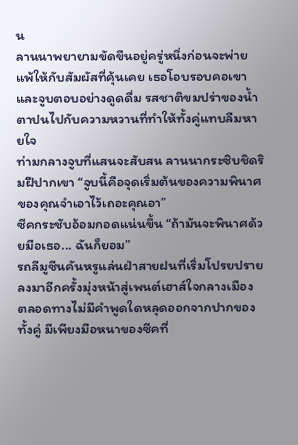น
ลานนาพยายามขัดขืนอยู่ครู่หนึ่งก่อนจะพ่ายแพ้ให้กับสัมผัสที่คุ้นเคย เธอโอบรอบคอเขาและจูบตอบอย่างดูดดื่ม รสชาติขมปร่าของน้ำตาปนไปกับความหวานที่ทำให้ทั้งคู่แทบลืมหายใจ
ท่ามกลางจูบที่แสนจะสับสน ลานนากระซิบชิดริมฝีปากเขา “จูบนี้คือจุดเริ่มต้นของความพินาศของคุณจำเอาไว้เถอะคุณอา”
ซีคกระชับอ้อมกอดแน่นขึ้น “ถ้ามันจะพินาศด้วยมือเธอ... ฉันก็ยอม”
รถลีมูซีนคันหรูแล่นฝ่าสายฝนที่เริ่มโปรยปรายลงมาอีกครั้งมุ่งหน้าสู่เพนต์เฮาส์ใจกลางเมือง ตลอดทางไม่มีคำพูดใดหลุดออกจากปากของทั้งคู่ มีเพียงมือหนาของซีคที่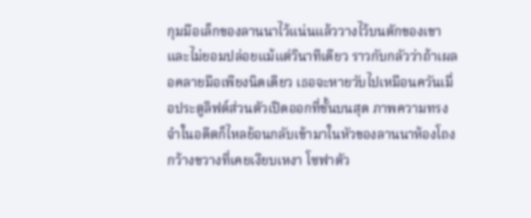กุมมือเล็กของลานนาไว้แน่นแล้ววางไว้บนตักของเขาและไม่ยอมปล่อยแม้แต่วินาทีเดียว ราวกับกลัวว่าถ้าเผลอคลายมือเพียงนิดเดียว เธอจะหายวับไปเหมือนควันเมื่อประตูลิฟต์ส่วนตัวเปิดออกที่ชั้นบนสุด ภาพความทรงจำในอดีตก็ไหลย้อนกลับเข้ามาในหัวของลานนาห้องโถงกว้างขวางที่เคยเงียบเหงา โซฟาตัว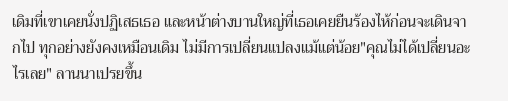เดิมที่เขาเคยนั่งปฏิเสธเธอ และหน้าต่างบานใหญ่ที่เธอเคยยืนร้องไห้ก่อนจะเดินจากไป ทุกอย่างยังคงเหมือนเดิม ไม่มีการเปลี่ยนแปลงแม้แต่น้อย"คุณไม่ได้เปลี่ยนอะไรเลย" ลานนาเปรยขึ้น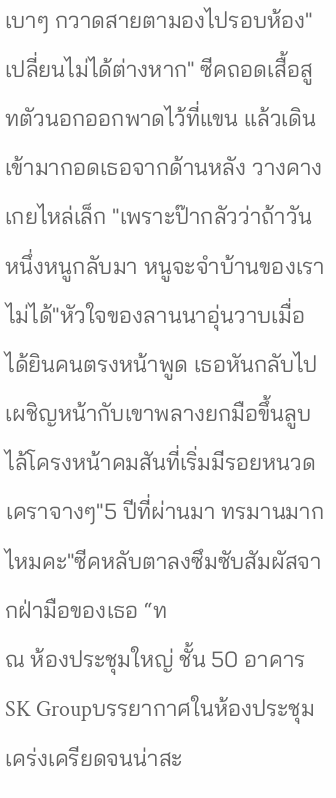เบาๆ กวาดสายตามองไปรอบห้อง"เปลี่ยนไม่ได้ต่างหาก" ซีคถอดเสื้อสูทตัวนอกออกพาดไว้ที่แขน แล้วเดินเข้ามากอดเธอจากด้านหลัง วางคางเกยไหล่เล็ก "เพราะป๊ากลัวว่าถ้าวันหนึ่งหนูกลับมา หนูจะจำบ้านของเราไม่ได้"หัวใจของลานนาอุ่นวาบเมื่อได้ยินคนตรงหน้าพูด เธอหันกลับไปเผชิญหน้ากับเขาพลางยกมือขึ้นลูบไล้โครงหน้าคมสันที่เริ่มมีรอยหนวดเคราจางๆ"5 ปีที่ผ่านมา ทรมานมากไหมคะ"ซีคหลับตาลงซึมซับสัมผัสจากฝ่ามือของเธอ “ท
ณ ห้องประชุมใหญ่ ชั้น 50 อาคาร SK Groupบรรยากาศในห้องประชุมเคร่งเครียดจนน่าสะ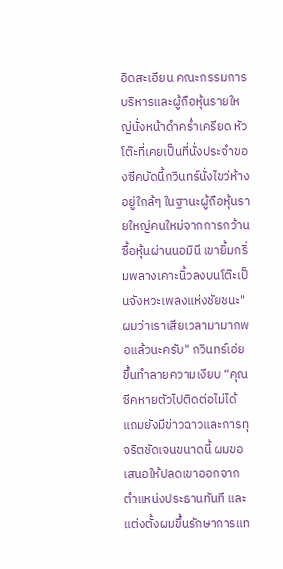อิดสะเอียน คณะกรรมการบริหารและผู้ถือหุ้นรายใหญ่นั่งหน้าดำคร่ำเครียด หัวโต๊ะที่เคยเป็นที่นั่งประจำของซีคบัดนี้กวินทร์นั่งไขว่ห้างอยู่ใกล้ๆ ในฐานะผู้ถือหุ้นรายใหญ่คนใหม่จากการกว้านซื้อหุ้นผ่านนอมินี เขายิ้มกริ่มพลางเคาะนิ้วลงบนโต๊ะเป็นจังหวะเพลงแห่งชัยชนะ"ผมว่าเราเสียเวลามามากพอแล้วนะครับ" กวินทร์เอ่ยขึ้นทำลายความเงียบ “คุณซีคหายตัวไปติดต่อไม่ได้ แถมยังมีข่าวฉาวและการทุจริตชัดเจนขนาดนี้ ผมขอเสนอให้ปลดเขาออกจากตำแหน่งประธานทันที และแต่งตั้งผมขึ้นรักษาการแท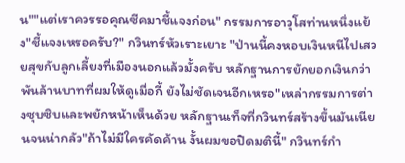น""แต่เราควรรอคุณซีคมาชี้แจงก่อน" กรรมการอาวุโสท่านหนึ่งแย้ง"ชี้แจงเหรอครับ?" กวินทร์หัวเราะเยาะ "ป่านนี้คงหอบเงินหนีไปเสวยสุขกับลูกเลี้ยงที่เมืองนอกแล้วมั้งครับ หลักฐานการยักยอกเงินกว่าพันล้านบาทที่ผมให้ดูเมื่อกี้ ยังไม่ชัดเจนอีกเหรอ"เหล่ากรรมการต่างซุบซิบและพยักหน้าเห็นด้วย หลักฐานเท็จที่กวินทร์สร้างขึ้นมันเนียนจนน่ากลัว"ถ้าไม่มีใครคัดค้าน งั้นผมขอปิดมตินี้" กวินทร์กำ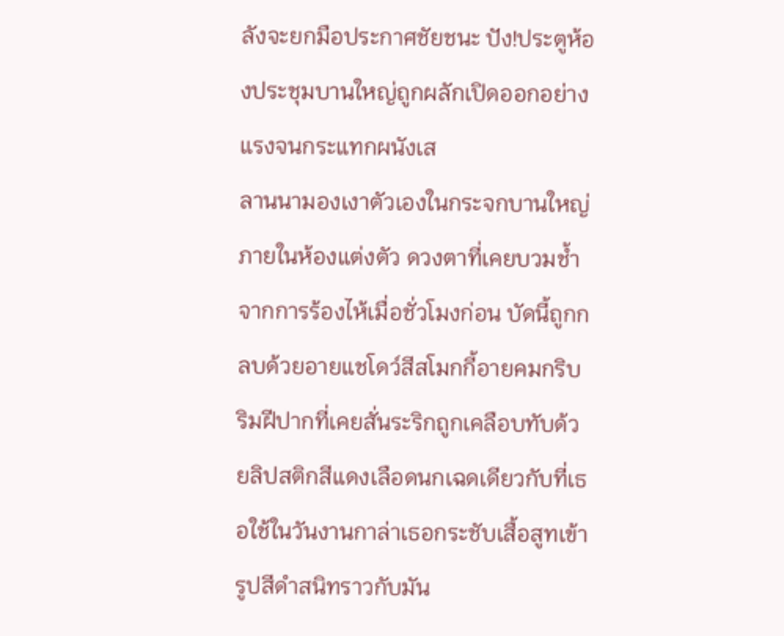ลังจะยกมือประกาศชัยชนะ ปัง!ประตูห้องประชุมบานใหญ่ถูกผลักเปิดออกอย่างแรงจนกระแทกผนังเส
ลานนามองเงาตัวเองในกระจกบานใหญ่ภายในห้องแต่งตัว ดวงตาที่เคยบวมช้ำจากการร้องไห้เมื่อชั่วโมงก่อน บัดนี้ถูกกลบด้วยอายแชโดว์สีสโมกกี้อายคมกริบ ริมฝีปากที่เคยสั่นระริกถูกเคลือบทับด้วยลิปสติกสีแดงเลือดนกเฉดเดียวกับที่เธอใช้ในวันงานกาล่าเธอกระชับเสื้อสูทเข้ารูปสีดำสนิทราวกับมัน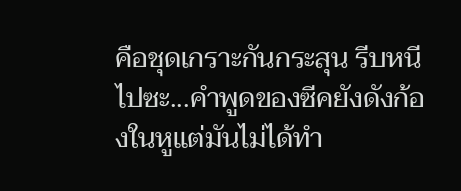คือชุดเกราะกันกระสุน รีบหนีไปซะ...คำพูดของซีคยังดังก้องในหูแต่มันไม่ได้ทำ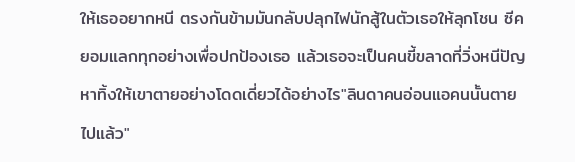ให้เธออยากหนี ตรงกันข้ามมันกลับปลุกไฟนักสู้ในตัวเธอให้ลุกโชน ซีคยอมแลกทุกอย่างเพื่อปกป้องเธอ แล้วเธอจะเป็นคนขี้ขลาดที่วิ่งหนีปัญหาทิ้งให้เขาตายอย่างโดดเดี่ยวได้อย่างไร"ลินดาคนอ่อนแอคนนั้นตายไปแล้ว"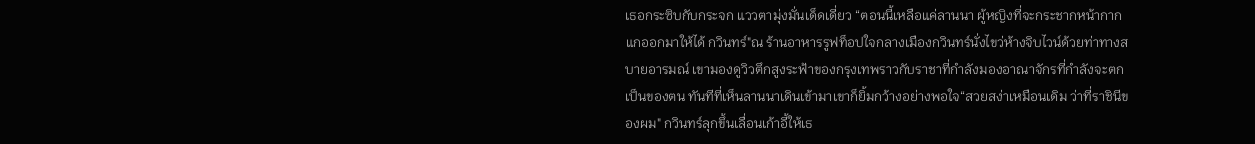เธอกระซิบกับกระจก แววตามุ่งมั่นเด็ดเดี่ยว “ตอนนี้เหลือแค่ลานนา ผู้หญิงที่จะกระชากหน้ากากแกออกมาให้ได้ กวินทร์"ณ ร้านอาหารรูฟท็อปใจกลางเมืองกวินทร์นั่งไขว่ห้างจิบไวน์ด้วยท่าทางสบายอารมณ์ เขามองดูวิวตึกสูงระฟ้าของกรุงเทพราวกับราชาที่กำลังมองอาณาจักรที่กำลังจะตกเป็นของตน ทันทีที่เห็นลานนาเดินเข้ามาเขาก็ยิ้มกว้างอย่างพอใจ“สวยสง่าเหมือนเดิม ว่าที่ราชินีของผม" กวินทร์ลุกขึ้นเลื่อนเก้าอี้ให้เธ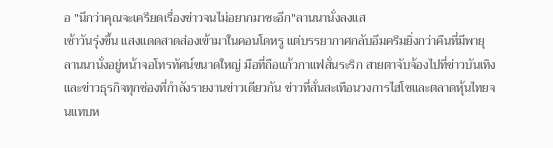อ "นึกว่าคุณจะเครียดเรื่องข่าวจนไม่อยากมาซะอีก"ลานนานั่งลงแส
เช้าวันรุ่งขึ้น แสงแดดสาดส่องเข้ามาในคอนโดหรู แต่บรรยากาศกลับอึมครึมยิ่งกว่าคืนที่มีพายุ ลานนานั่งอยู่หน้าจอโทรทัศน์ขนาดใหญ่ มือที่ถือแก้วกาแฟสั่นระริก สายตาจับจ้องไปที่ข่าวบันเทิงและข่าวธุรกิจทุกช่องที่กำลังรายงานข่าวเดียวกัน ข่าวที่สั่นสะเทือนวงการไฮโซและตลาดหุ้นไทยจนแทบห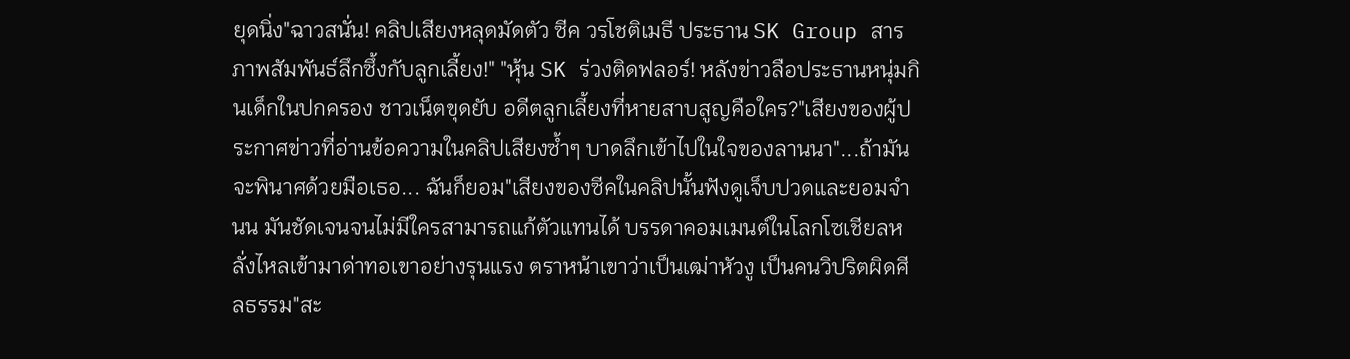ยุดนิ่ง"ฉาวสนั่น! คลิปเสียงหลุดมัดตัว ซีค วรโชติเมธี ประธาน SK Group สารภาพสัมพันธ์ลึกซึ้งกับลูกเลี้ยง!" "หุ้น SK ร่วงติดฟลอร์! หลังข่าวลือประธานหนุ่มกินเด็กในปกครอง ชาวเน็ตขุดยับ อดีตลูกเลี้ยงที่หายสาบสูญคือใคร?"เสียงของผู้ประกาศข่าวที่อ่านข้อความในคลิปเสียงซ้ำๆ บาดลึกเข้าไปในใจของลานนา"...ถ้ามันจะพินาศด้วยมือเธอ... ฉันก็ยอม"เสียงของซีคในคลิปนั้นฟังดูเจ็บปวดและยอมจำนน มันชัดเจนจนไม่มีใครสามารถแก้ตัวแทนได้ บรรดาคอมเมนต์ในโลกโซเชียลหลั่งไหลเข้ามาด่าทอเขาอย่างรุนแรง ตราหน้าเขาว่าเป็นเฒ่าหัวงู เป็นคนวิปริตผิดศีลธรรม"สะ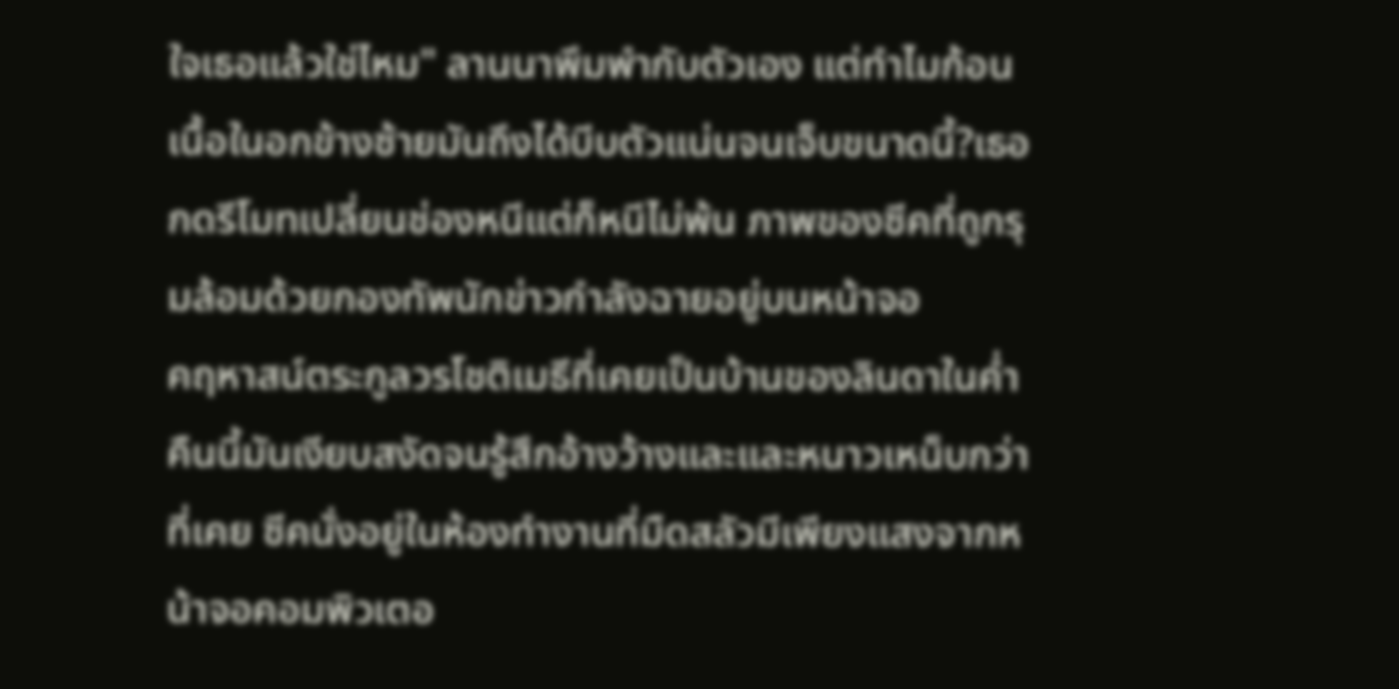ใจเธอแล้วใช่ไหม" ลานนาพึมพำกับตัวเอง แต่ทำไมก้อนเนื้อในอกข้างซ้ายมันถึงได้บีบตัวแน่นจนเจ็บขนาดนี้?เธอกดรีโมทเปลี่ยนช่องหนีแต่ก็หนีไม่พ้น ภาพของซีคที่ถูกรุมล้อมด้วยกองทัพนักข่าวกำลังฉายอยู่บนหน้าจอ
คฤหาสน์ตระกูลวรโชติเมธีที่เคยเป็นบ้านของลินดาในค่ำคืนนี้มันเงียบสงัดจนรู้สึกอ้างว้างและและหนาวเหน็บกว่าที่เคย ซีคนั่งอยู่ในห้องทำงานที่มืดสลัวมีเพียงแสงจากหน้าจอคอมพิวเตอ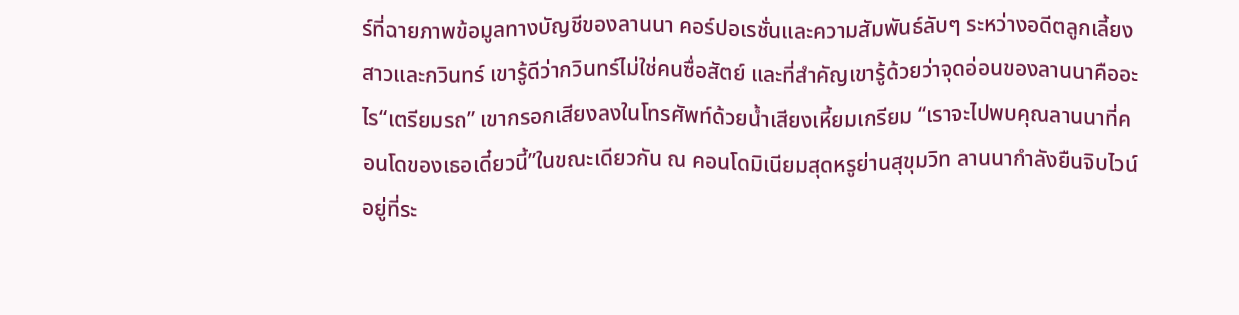ร์ที่ฉายภาพข้อมูลทางบัญชีของลานนา คอร์ปอเรชั่นและความสัมพันธ์ลับๆ ระหว่างอดีตลูกเลี้ยงสาวและกวินทร์ เขารู้ดีว่ากวินทร์ไม่ใช่คนซื่อสัตย์ และที่สำคัญเขารู้ด้วยว่าจุดอ่อนของลานนาคืออะไร“เตรียมรถ” เขากรอกเสียงลงในโทรศัพท์ด้วยน้ำเสียงเหี้ยมเกรียม “เราจะไปพบคุณลานนาที่คอนโดของเธอเดี๋ยวนี้”ในขณะเดียวกัน ณ คอนโดมิเนียมสุดหรูย่านสุขุมวิท ลานนากำลังยืนจิบไวน์อยู่ที่ระ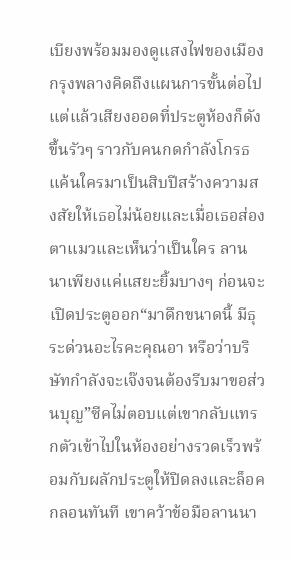เบียงพร้อมมองดูแสงไฟของเมืองกรุงพลางคิดถึงแผนการขั้นต่อไป แต่แล้วเสียงออดที่ประตูห้องก็ดังขึ้นรัวๆ ราวกับคนกดกำลังโกรธแค้นใครมาเป็นสิบปีสร้างความสงสัยให้เธอไม่น้อยและเมื่อเธอส่องตาแมวและเห็นว่าเป็นใคร ลานนาเพียงแค่แสยะยิ้มบางๆ ก่อนจะเปิดประตูออก“มาดึกขนาดนี้ มีธุระด่วนอะไรคะคุณอา หรือว่าบริษัทกำลังจะเจ๊งจนต้องรีบมาขอส่วนบุญ”ซีคไม่ตอบแต่เขากลับแทรกตัวเข้าไปในห้องอย่างรวดเร็วพร้อมกับผลักประตูให้ปิดลงและล็อคกลอนทันที เขาคว้าข้อมือลานนา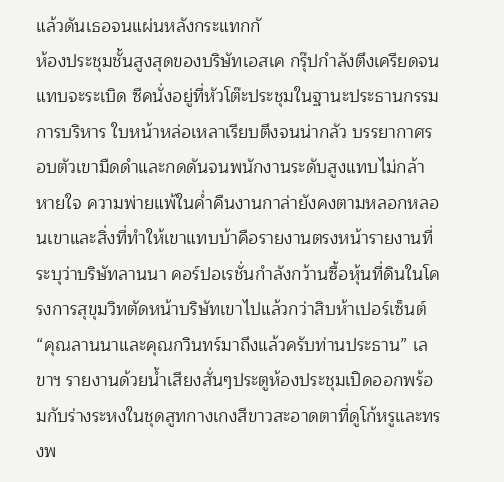แล้วดันเธอจนแผ่นหลังกระแทกกั
ห้องประชุมชั้นสูงสุดของบริษัทเอสเค กรุ๊ปกำลังตึงเครียดจนแทบจะระเบิด ซีคนั่งอยู่ที่หัวโต๊ะประชุมในฐานะประธานกรรมการบริหาร ใบหน้าหล่อเหลาเรียบตึงจนน่ากลัว บรรยากาศรอบตัวเขามืดดำและกดดันจนพนักงานระดับสูงแทบไม่กล้าหายใจ ความพ่ายแพ้ในค่ำคืนงานกาล่ายังคงตามหลอกหลอนเขาและสิ่งที่ทำให้เขาแทบบ้าคือรายงานตรงหน้ารายงานที่ระบุว่าบริษัทลานนา คอร์ปอเรชั่นกำลังกว้านซื้อหุ้นที่ดินในโครงการสุขุมวิทตัดหน้าบริษัทเขาไปแล้วกว่าสิบห้าเปอร์เซ็นต์“คุณลานนาและคุณกวินทร์มาถึงแล้วครับท่านประธาน” เลขาฯ รายงานด้วยน้ำเสียงสั่นๆประตูห้องประชุมเปิดออกพร้อมกับร่างระหงในชุดสูทกางเกงสีขาวสะอาดตาที่ดูโก้หรูและทรงพ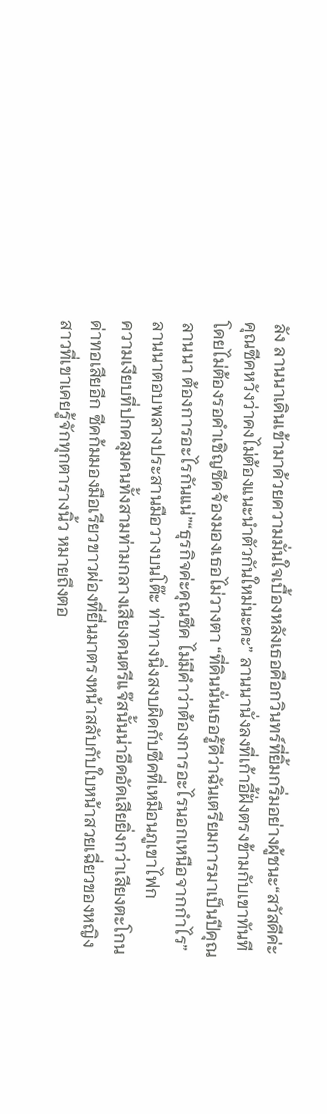ลัง ลานนาเดินเข้ามาด้วยความมั่นใจเบื้องหลังเธอคือกวินทร์ที่ยิ้มกริ่มอย่างผู้ชนะ“สวัสดีค่ะคุณซีคหวังว่าคงไม่ต้องแนะนำตัวกันใหม่นะคะ” ลานนานั่งลงที่เก้าอี้ฝั่งตรงข้ามกับเขาทันทีโดยไม่ต้องรอคำเชิญซีคจ้องมองเธอไม่วางตา “ที่ดินนั่นเธอรู้ดีว่าฉันเตรียมการมาเป็นปีคุณลานนา ต้องการอะไรกันแน่”“ธุรกิจค่ะคุณซีค ไม่มีคำว่าต้องการอะไรนอกเหนือจากกำไร” ลานนาตอบพลางประสานมือวางบนโต๊ะ ท่าทางนิ่งสงบผิดกับซีคที่เหมือนภูเขาไฟก
ความเงียบที่ปกคลุมคนทั้งสามท่ามกลางเสียงดนตรีแจ๊สนั้นน่าอึดอัดเสียยิ่งกว่าเสียงตะโกนด่าทอเสียอีก ซีคก้มมองมือเรียวขาวผ่องที่ยื่นมาตรงหน้าสลับกับใบหน้าสวยเฉี่ยวของหญิงสาวที่เขาเคยรู้จักทุกตารางนิ้ว หมายถึงตอ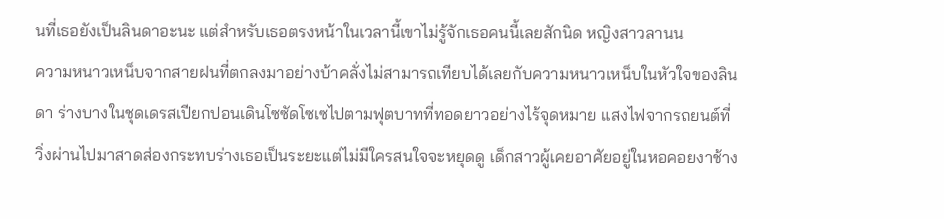นที่เธอยังเป็นลินดาอะนะ แต่สำหรับเธอตรงหน้าในเวลานี้เขาไม่รู้จักเธอคนนี้เลยสักนิด หญิงสาวลานน
ความหนาวเหน็บจากสายฝนที่ตกลงมาอย่างบ้าคลั่งไม่สามารถเทียบได้เลยกับความหนาวเหน็บในหัวใจของลินดา ร่างบางในชุดเดรสเปียกปอนเดินโซซัดโซเซไปตามฟุตบาทที่ทอดยาวอย่างไร้จุดหมาย แสงไฟจากรถยนต์ที่วิ่งผ่านไปมาสาดส่องกระทบร่างเธอเป็นระยะแต่ไม่มีใครสนใจจะหยุดดู เด็กสาวผู้เคยอาศัยอยู่ในหอคอยงาช้าง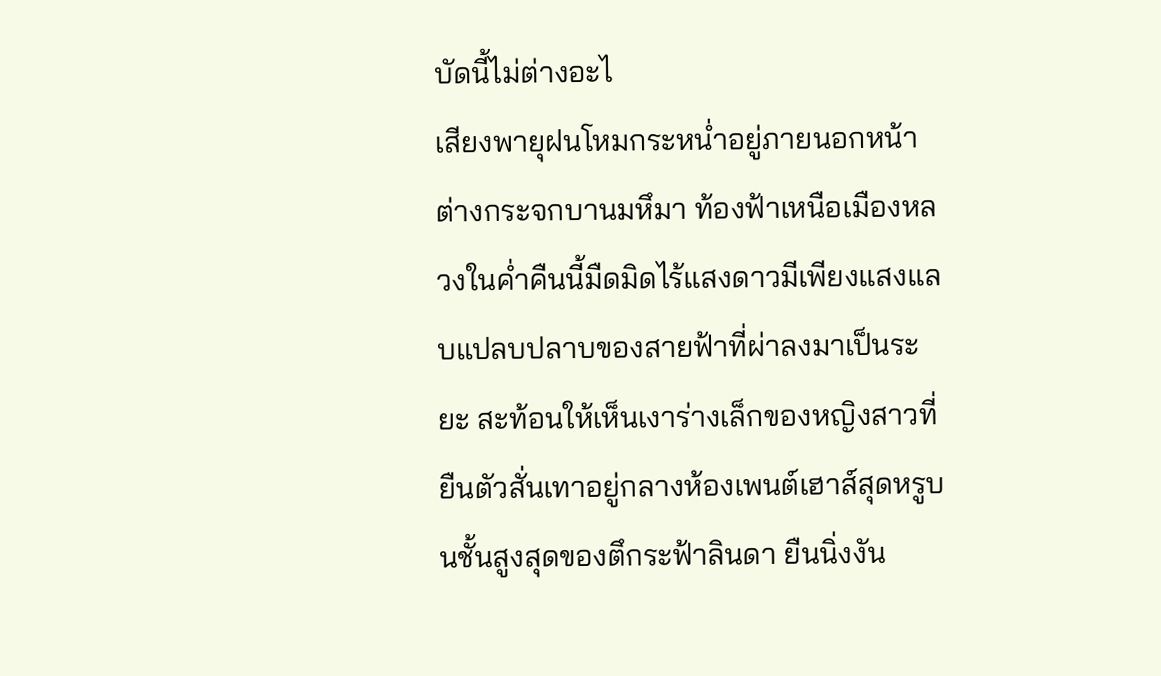บัดนี้ไม่ต่างอะไ
เสียงพายุฝนโหมกระหน่ำอยู่ภายนอกหน้าต่างกระจกบานมหึมา ท้องฟ้าเหนือเมืองหลวงในค่ำคืนนี้มืดมิดไร้แสงดาวมีเพียงแสงแลบแปลบปลาบของสายฟ้าที่ผ่าลงมาเป็นระยะ สะท้อนให้เห็นเงาร่างเล็กของหญิงสาวที่ยืนตัวสั่นเทาอยู่กลางห้องเพนต์เฮาส์สุดหรูบนชั้นสูงสุดของตึกระฟ้าลินดา ยืนนิ่งงัน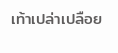เท้าเปล่าเปลือย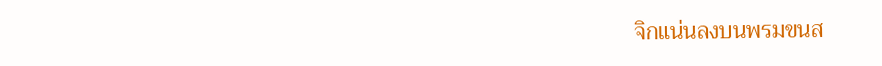จิกแน่นลงบนพรมขนส